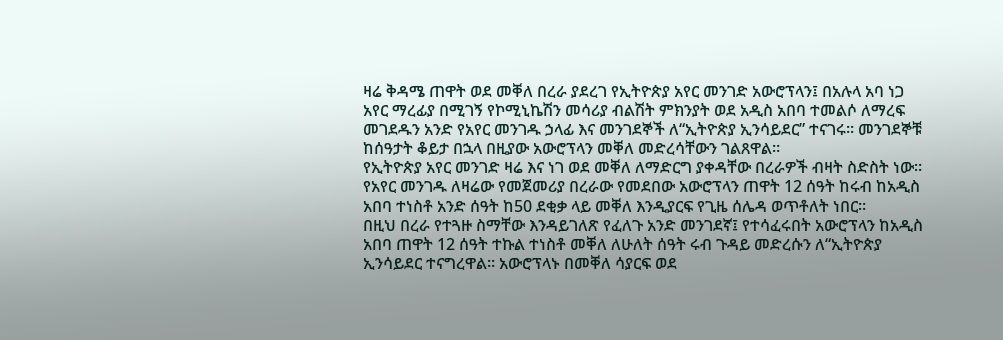ዛሬ ቅዳሜ ጠዋት ወደ መቐለ በረራ ያደረገ የኢትዮጵያ አየር መንገድ አውሮፕላን፤ በአሉላ አባ ነጋ አየር ማረፊያ በሚገኝ የኮሚኒኬሽን መሳሪያ ብልሽት ምክንያት ወደ አዲስ አበባ ተመልሶ ለማረፍ መገደዱን አንድ የአየር መንገዱ ኃላፊ እና መንገደኞች ለ“ኢትዮጵያ ኢንሳይደር” ተናገሩ። መንገደኞቹ ከሰዓታት ቆይታ በኋላ በዚያው አውሮፕላን መቐለ መድረሳቸውን ገልጸዋል።
የኢትዮጵያ አየር መንገድ ዛሬ እና ነገ ወደ መቐለ ለማድርግ ያቀዳቸው በረራዎች ብዛት ስድስት ነው። የአየር መንገዱ ለዛሬው የመጀመሪያ በረራው የመደበው አውሮፕላን ጠዋት 12 ሰዓት ከሩብ ከአዲስ አበባ ተነስቶ አንድ ሰዓት ከ50 ደቂቃ ላይ መቐለ እንዲያርፍ የጊዜ ሰሌዳ ወጥቶለት ነበር።
በዚህ በረራ የተጓዙ ስማቸው እንዳይገለጽ የፈለጉ አንድ መንገደኛ፤ የተሳፈሩበት አውሮፕላን ከአዲስ አበባ ጠዋት 12 ሰዓት ተኩል ተነስቶ መቐለ ለሁለት ሰዓት ሩብ ጉዳይ መድረሱን ለ“ኢትዮጵያ ኢንሳይደር ተናግረዋል። አውሮፕላኑ በመቐለ ሳያርፍ ወደ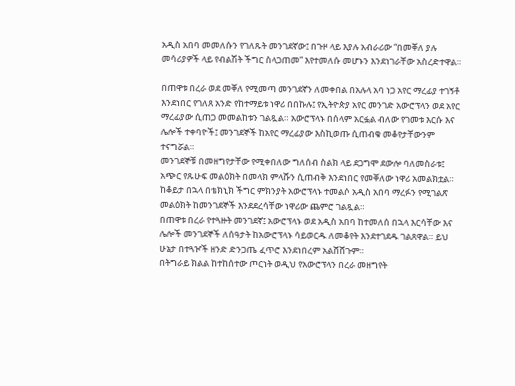አዲስ አበባ መመለሱን የገለጹት መንገደኛው፤ በጉዞ ላይ እያሉ አብራሪው “በመቐለ ያሉ መሳሪያዎች ላይ የብልሽት ችግር ስላጋጠመ” እየተመለሱ መሆኑን እንደነገራቸው አስረድተዋል።

በጠዋቱ በረራ ወደ መቐለ የሚመጣ መንገደኛን ለመቀበል በአሉላ አባ ነጋ አየር ማረፊያ ተገኝቶ እንደነበር የገለጸ አንድ የከተማይቱ ነዋሪ በበኩሉ፤ የኢትዮጵያ አየር መንገድ አውሮፕላን ወደ አየር ማረፊያው ሲጠጋ መመልከቱን ገልጿል። አውሮፕላኑ በሰላም አርፏል ብለው የገመቱ እርሱ እና ሌሎች ተቀባዮች፤ መንገደኞች ከአየር ማረፊያው እስኪወጡ ሲጠብቁ መቆየታቸውንም ተናግሯል።
መንገደኞቹ በመዘግየታቸው የሚቀበለው ግለሰብ ስልክ ላይ ደጋግሞ ደውሎ ባለመስራቱ፤ አጭር የጹሁፍ መልዕክት በመላክ ምላሹን ሲጠብቅ እንደነበር የመቐለው ነዋሪ አመልክቷል። ከቆይታ በኋላ በቴክኒክ ችግር ምክንያት አውሮፕላኑ ተመልሶ አዲስ አበባ ማረፉን የሚገልጽ መልዕክት ከመንገደኞች እንደደረሳቸው ነዋሪው ጨምሮ ገልጿል።
በጠዋቱ በረራ የተጓዙት መንገደኛ፤ አውሮፕላኑ ወደ አዲስ አበባ ከተመለሰ በኋላ እርሳቸው እና ሌሎች መንገደኞች ለሰዓታት ከአውሮፕላኑ ሳይወርዱ ለመቆየት እንደተገደዱ ገልጸዋል። ይህ ሁኔታ በተጓዦች ዘንድ ድንጋጤ ፈጥሮ እንደነበረም አልሸሸጉም።
በትግራይ ክልል ከተከሰተው ጦርነት ወዲህ የአውሮፕላን በረራ መዘግየት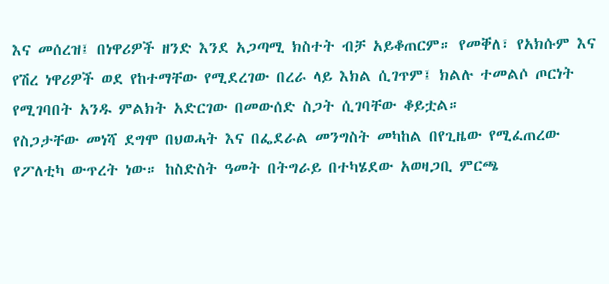እና መሰረዝ፤ በነዋሪዎች ዘንድ እንደ አጋጣሚ ክስተት ብቻ አይቆጠርም። የመቐለ፣ የአክሱም እና የሽረ ነዋሪዎች ወደ የከተማቸው የሚደረገው በረራ ላይ እክል ሲገጥም፤ ክልሉ ተመልሶ ጦርነት የሚገባበት አንዱ ምልክት አድርገው በመውሰድ ስጋት ሲገባቸው ቆይቷል።
የስጋታቸው መነሻ ደግሞ በህወሓት እና በፌደራል መንግስት መካከል በየጊዜው የሚፈጠረው የፖለቲካ ውጥረት ነው። ከስድስት ዓመት በትግራይ በተካሄደው አወዛጋቢ ምርጫ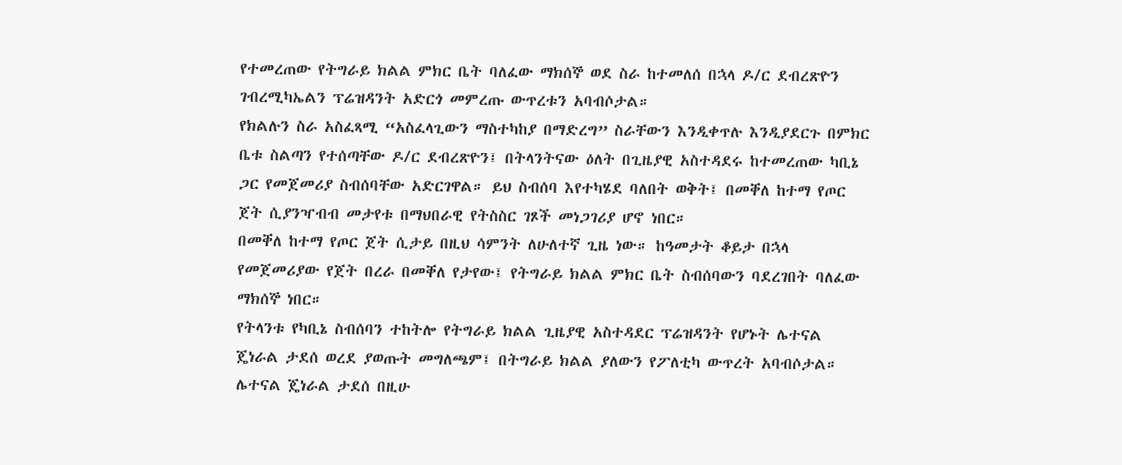የተመረጠው የትግራይ ክልል ምክር ቤት ባለፈው ማክሰኞ ወደ ስራ ከተመለሰ በኋላ ዶ/ር ደብረጽዮን ገብረሚካኤልን ፕሬዝዳንት አድርጎ መምረጡ ውጥረቱን አባብሶታል።
የክልሉን ስራ አስፈጻሚ “አስፈላጊውን ማስተካከያ በማድረግ” ስራቸውን እንዲቀጥሉ እንዲያደርጉ በምክር ቤቱ ስልጣን የተሰጣቸው ዶ/ር ደብረጽዮን፤ በትላንትናው ዕለት በጊዜያዊ አስተዳደሩ ከተመረጠው ካቢኔ ጋር የመጀመሪያ ስብሰባቸው አድርገዋል። ይህ ስብሰባ እየተካሄደ ባለበት ወቅት፤ በመቐለ ከተማ የጦር ጀት ሲያንዣብብ መታየቱ በማህበራዊ የትስስር ገጾች መነጋገሪያ ሆኖ ነበር።
በመቐለ ከተማ የጦር ጀት ሲታይ በዚህ ሳምንት ለሁለተኛ ጊዜ ነው። ከዓመታት ቆይታ በኋላ የመጀመሪያው የጀት በረራ በመቐለ የታየው፤ የትግራይ ክልል ምክር ቤት ስብሰባውን ባደረገበት ባለፈው ማክሰኞ ነበር።
የትላንቱ የካቢኔ ስብሰባን ተከትሎ የትግራይ ክልል ጊዜያዊ አስተዳደር ፕሬዝዳንት የሆኑት ሌተናል ጄነራል ታደሰ ወረደ ያወጡት መግለጫም፤ በትግራይ ክልል ያለውን የፖለቲካ ውጥረት አባብሶታል። ሌተናል ጄነራል ታደሰ በዚሁ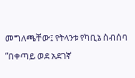መግለጫቸው፤ የትላንቱ የካቢኔ ስብሰባ “በቀጣይ ወደ አደገኛ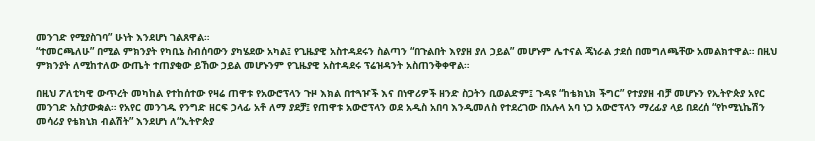መንገድ የሚያስገባ” ሁነት እንደሆነ ገልጸዋል።
“ተመርጫለሁ” በሚል ምክንያት የካቢኔ ስብሰባውን ያካሄደው አካል፤ የጊዜያዊ አስተዳደሩን ስልጣን “በጉልበት እየያዘ ያለ ኃይል” መሆኑም ሌተናል ጄነራል ታደሰ በመግለጫቸው አመልክተዋል። በዚህ ምክንያት ለሚከተለው ውጤት ተጠያቂው ይኸው ኃይል መሆኑንም የጊዜያዊ አስተዳደሩ ፕሬዝዳንት አስጠንቅቀዋል።

በዚህ ፖለቲካዊ ውጥረት መካከል የተከሰተው የዛሬ ጠዋቱ የአውሮፕላን ጉዞ እክል በተጓዦች እና በነዋሪዎች ዘንድ ስጋትን ቢወልድም፤ ጉዳዩ “ከቴክኒክ ችግር” የተያያዘ ብቻ መሆኑን የኢትዮጵያ አየር መንገድ አስታውቋል። የአየር መንገዱ የንግድ ዘርፍ ኃላፊ አቶ ለማ ያደቻ፤ የጠዋቱ አውሮፕላን ወደ አዲስ አበባ እንዲመለስ የተደረገው በአሉላ አባ ነጋ አውሮፕላን ማረፊያ ላይ በደረሰ “የኮሚኒኬሽን መሳሪያ የቴክኒክ ብልሽት” እንደሆነ ለ“ኢትዮጵያ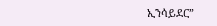ኢንሳይደር”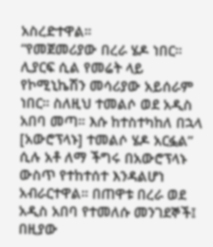አስረድተዋል።
“የመጀመሪያው በረራ ሄዶ ነበር። ሊያርፍ ሲል የመሬት ላይ የኮሚኒኬሽን መሳሪያው አይሰራም ነበር። ስለዚህ ተመልሶ ወደ አዲስ አበባ መጣ። እሱ ከተስተካከለ በኋላ [አውሮፕላኑ] ተመልሶ ሄዶ አርፏል” ሲሉ አቶ ለማ ችግሩ በአውሮፕላኑ ውስጥ የተከተሰተ እንዳልሆነ አብራርተዋል። በጠዋቱ በረራ ወደ አዲስ አበባ የተመለሱ መንገደኞች፤ በዚያው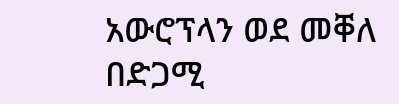አውሮፕላን ወደ መቐለ በድጋሚ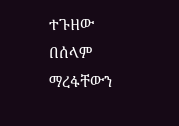ተጉዘው በሰላም ማረፋቸውን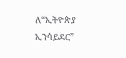ለ“ኢትዮጵያ ኢንሳይደር”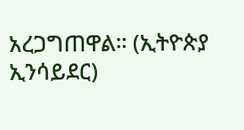አረጋግጠዋል። (ኢትዮጵያ ኢንሳይደር)